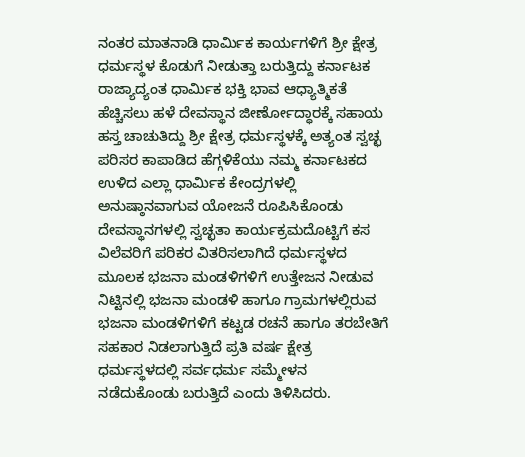ನಂತರ ಮಾತನಾಡಿ ಧಾರ್ಮಿಕ ಕಾರ್ಯಗಳಿಗೆ ಶ್ರೀ ಕ್ಷೇತ್ರ ಧರ್ಮಸ್ಥಳ ಕೊಡುಗೆ ನೀಡುತ್ತಾ ಬರುತ್ತಿದ್ದು ಕರ್ನಾಟಕ ರಾಜ್ಯಾದ್ಯಂತ ಧಾರ್ಮಿಕ ಭಕ್ತಿ ಭಾವ ಆಧ್ಯಾತ್ಮಿಕತೆ ಹೆಚ್ಚಿಸಲು ಹಳೆ ದೇವಸ್ಥಾನ ಜೀರ್ಣೋದ್ಧಾರಕ್ಕೆ ಸಹಾಯ ಹಸ್ತ ಚಾಚುತಿದ್ದು ಶ್ರೀ ಕ್ಷೇತ್ರ ಧರ್ಮಸ್ಥಳಕ್ಕೆ ಅತ್ಯಂತ ಸ್ವಚ್ಛ ಪರಿಸರ ಕಾಪಾಡಿದ ಹೆಗ್ಗಳಿಕೆಯು ನಮ್ಮ ಕರ್ನಾಟಕದ ಉಳಿದ ಎಲ್ಲಾ ಧಾರ್ಮಿಕ ಕೇಂದ್ರಗಳಲ್ಲಿ ಅನುಷ್ಠಾನವಾಗುವ ಯೋಜನೆ ರೂಪಿಸಿಕೊಂಡು ದೇವಸ್ಥಾನಗಳಲ್ಲಿ ಸ್ವಚ್ಛತಾ ಕಾರ್ಯಕ್ರಮದೊಟ್ಟಿಗೆ ಕಸ ವಿಲೆವರಿಗೆ ಪರಿಕರ ವಿತರಿಸಲಾಗಿದೆ ಧರ್ಮಸ್ಥಳದ ಮೂಲಕ ಭಜನಾ ಮಂಡಳಿಗಳಿಗೆ ಉತ್ತೇಜನ ನೀಡುವ ನಿಟ್ಟಿನಲ್ಲಿ ಭಜನಾ ಮಂಡಳಿ ಹಾಗೂ ಗ್ರಾಮಗಳಲ್ಲಿರುವ ಭಜನಾ ಮಂಡಳಿಗಳಿಗೆ ಕಟ್ಟಡ ರಚನೆ ಹಾಗೂ ತರಬೇತಿಗೆ ಸಹಕಾರ ನಿಡಲಾಗುತ್ತಿದೆ ಪ್ರತಿ ವರ್ಷ ಕ್ಷೇತ್ರ ಧರ್ಮಸ್ಥಳದಲ್ಲಿ ಸರ್ವಧರ್ಮ ಸಮ್ಮೇಳನ ನಡೆದುಕೊಂಡು ಬರುತ್ತಿದೆ ಎಂದು ತಿಳಿಸಿದರು.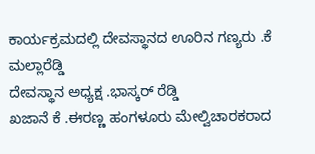ಕಾರ್ಯಕ್ರಮದಲ್ಲಿ ದೇವಸ್ಥಾನದ ಊರಿನ ಗಣ್ಯರು .ಕೆ ಮಲ್ಲಾರೆಡ್ಡಿ
ದೇವಸ್ಥಾನ ಅಧ್ಯಕ್ಷ .ಭಾಸ್ಕರ್ ರೆಡ್ಡಿ
ಖಜಾನೆ ಕೆ .ಈರಣ್ಣ ಹಂಗಳೂರು ಮೇಲ್ವಿಚಾರಕರಾದ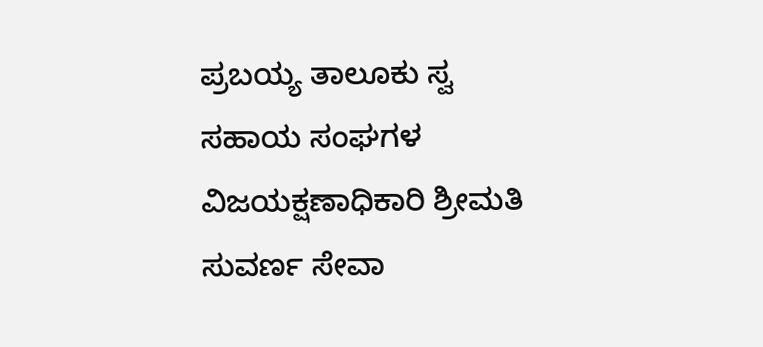ಪ್ರಬಯ್ಯ ತಾಲೂಕು ಸ್ವ ಸಹಾಯ ಸಂಘಗಳ ವಿಜಯಕ್ಷಣಾಧಿಕಾರಿ ಶ್ರೀಮತಿ ಸುವರ್ಣ ಸೇವಾ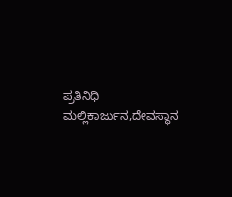ಪ್ರತಿನಿಧಿ ಮಲ್ಲಿಕಾರ್ಜುನ,ದೇವಸ್ಥಾನ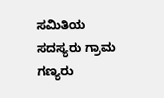ಸಮಿತಿಯ ಸದಸ್ಯರು ಗ್ರಾಮ ಗಣ್ಯರು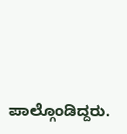ಪಾಲ್ಗೊಂಡಿದ್ದರು.